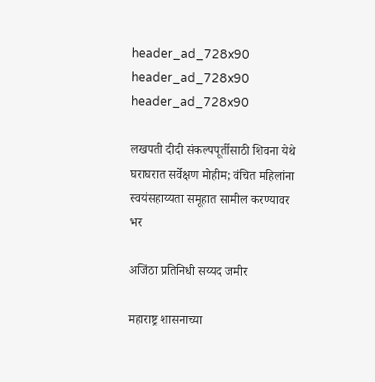header_ad_728x90
header_ad_728x90
header_ad_728x90

लखपती दीदी संकल्पपूर्तीसाठी शिवना येथे घराघरात सर्वेक्षण मोहीम; वंचित महिलांना स्वयंसहाय्यता समूहात सामील करण्यावर भर

अजिंठा प्रतिनिधी सय्यद जमीर

महाराष्ट्र शासनाच्या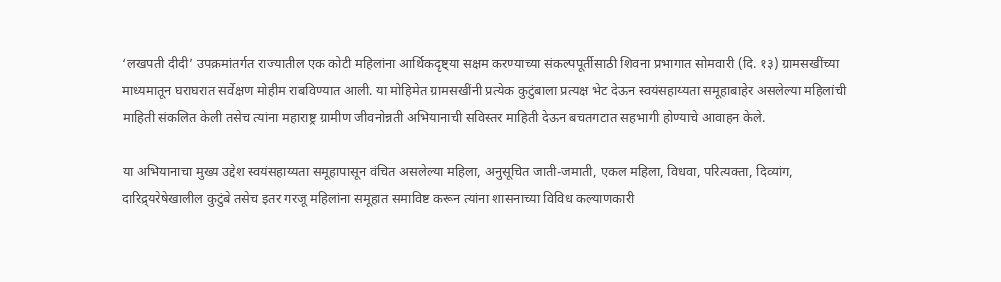‘लखपती दीदी’ उपक्रमांतर्गत राज्यातील एक कोटी महिलांना आर्थिकदृष्ट्या सक्षम करण्याच्या संकल्पपूर्तीसाठी शिवना प्रभागात सोमवारी (दि. १३) ग्रामसखींच्या माध्यमातून घराघरात सर्वेक्षण मोहीम राबविण्यात आली. या मोहिमेत ग्रामसखींनी प्रत्येक कुटुंबाला प्रत्यक्ष भेट देऊन स्वयंसहाय्यता समूहाबाहेर असलेल्या महिलांची माहिती संकलित केली तसेच त्यांना महाराष्ट्र ग्रामीण जीवनोन्नती अभियानाची सविस्तर माहिती देऊन बचतगटात सहभागी होण्याचे आवाहन केले.

या अभियानाचा मुख्य उद्देश स्वयंसहाय्यता समूहापासून वंचित असलेल्या महिला, अनुसूचित जाती-जमाती, एकल महिला, विधवा, परित्यक्ता, दिव्यांग, दारिद्र्यरेषेखालील कुटुंबे तसेच इतर गरजू महिलांना समूहात समाविष्ट करून त्यांना शासनाच्या विविध कल्याणकारी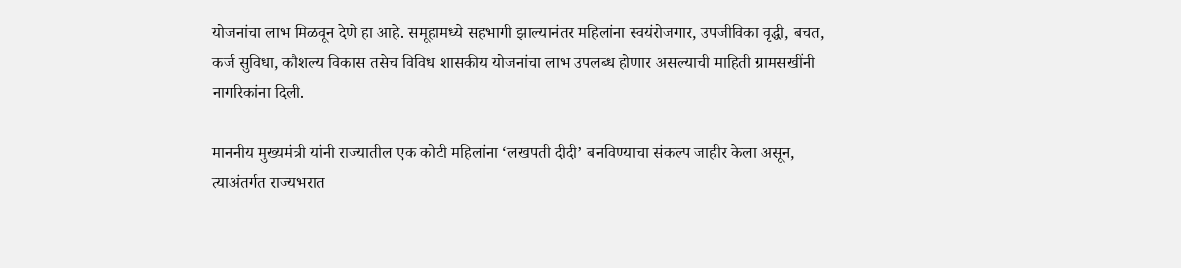योजनांचा लाभ मिळवून देणे हा आहे. समूहामध्ये सहभागी झाल्यानंतर महिलांना स्वयंरोजगार, उपजीविका वृद्धी, बचत, कर्ज सुविधा, कौशल्य विकास तसेच विविध शासकीय योजनांचा लाभ उपलब्ध होणार असल्याची माहिती ग्रामसखींनी नागरिकांना दिली.

माननीय मुख्यमंत्री यांनी राज्यातील एक कोटी महिलांना ‘लखपती दीदी’ बनविण्याचा संकल्प जाहीर केला असून, त्याअंतर्गत राज्यभरात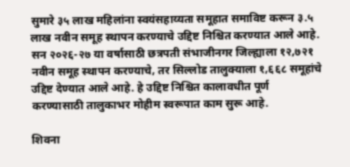सुमारे ३५ लाख महिलांना स्वयंसहाय्यता समूहात समाविष्ट करून ३.५ लाख नवीन समूह स्थापन करण्याचे उद्दिष्ट निश्चित करण्यात आले आहे. सन २०२६-२७ या वर्षासाठी छत्रपती संभाजीनगर जिल्ह्याला १२,७२१ नवीन समूह स्थापन करण्याचे, तर सिल्लोड तालुक्याला १,६६८ समूहांचे उद्दिष्ट देण्यात आले आहे. हे उद्दिष्ट निश्चित कालावधीत पूर्ण करण्यासाठी तालुकाभर मोहीम स्वरूपात काम सुरू आहे.

शिवना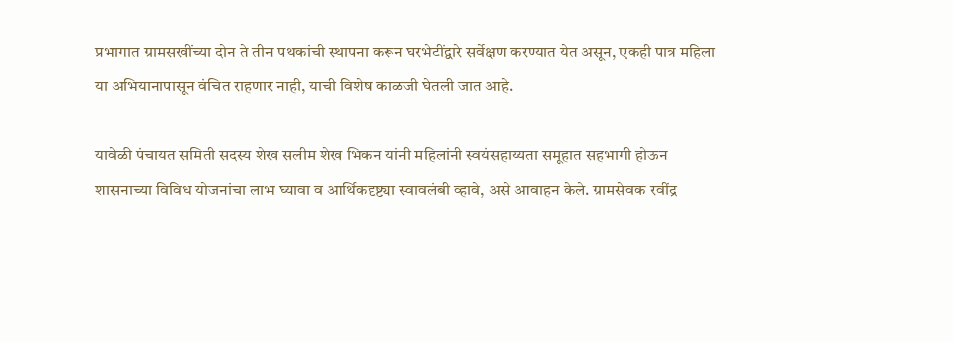प्रभागात ग्रामसखींच्या दोन ते तीन पथकांची स्थापना करून घरभेटींद्वारे सर्वेक्षण करण्यात येत असून, एकही पात्र महिला या अभियानापासून वंचित राहणार नाही, याची विशेष काळजी घेतली जात आहे.

यावेळी पंचायत समिती सदस्य शेख सलीम शेख भिकन यांनी महिलांनी स्वयंसहाय्यता समूहात सहभागी होऊन शासनाच्या विविध योजनांचा लाभ घ्यावा व आर्थिकदृष्ट्या स्वावलंबी व्हावे, असे आवाहन केले. ग्रामसेवक रवींद्र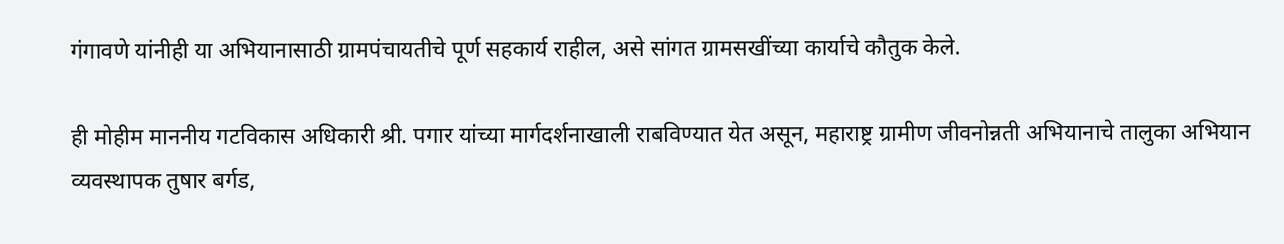गंगावणे यांनीही या अभियानासाठी ग्रामपंचायतीचे पूर्ण सहकार्य राहील, असे सांगत ग्रामसखींच्या कार्याचे कौतुक केले.

ही मोहीम माननीय गटविकास अधिकारी श्री. पगार यांच्या मार्गदर्शनाखाली राबविण्यात येत असून, महाराष्ट्र ग्रामीण जीवनोन्नती अभियानाचे तालुका अभियान व्यवस्थापक तुषार बर्गड,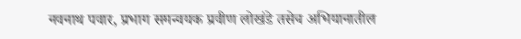नवनाथ पवार, प्रभाग समन्वयक प्रवीण लोखंडे तसेच अभियानातील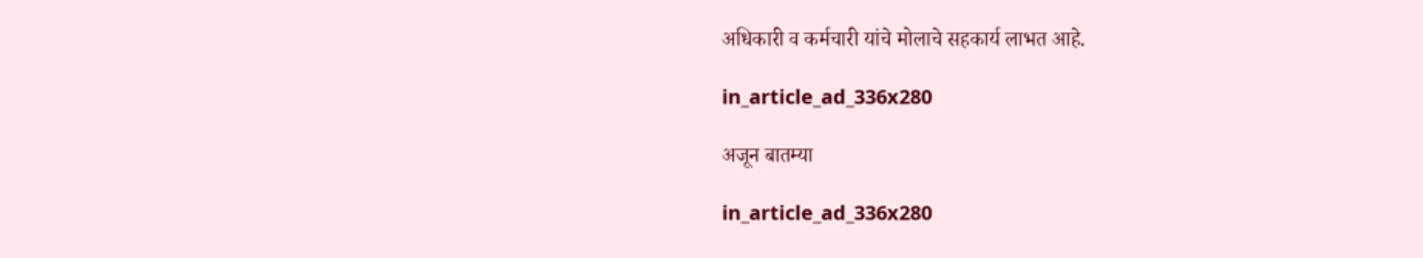अधिकारी व कर्मचारी यांचे मोलाचे सहकार्य लाभत आहे.

in_article_ad_336x280

अजून बातम्या

in_article_ad_336x280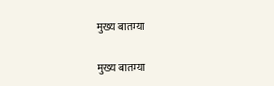मुख्य बातम्या

मुख्य बातम्या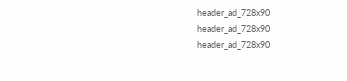header_ad_728x90
header_ad_728x90
header_ad_728x90